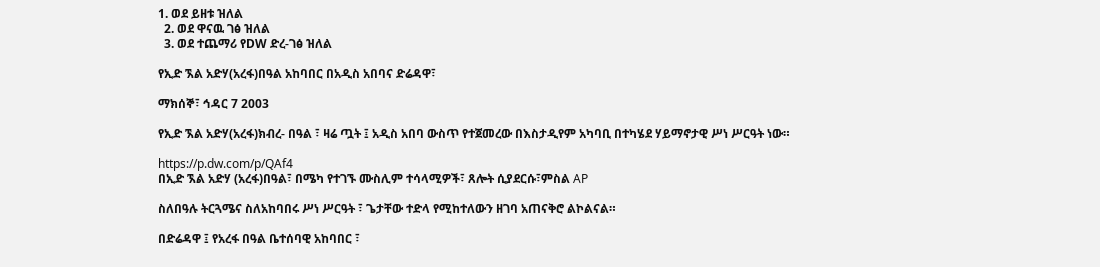1. ወደ ይዘቱ ዝለል
  2. ወደ ዋናዉ ገፅ ዝለል
  3. ወደ ተጨማሪ የDW ድረ-ገፅ ዝለል

የኢድ ኧል አድሃ(አረፋ)በዓል አከባበር በአዲስ አበባና ድሬዳዋ፣

ማክሰኞ፣ ኅዳር 7 2003

የኢድ ኧል አድሃ(አረፋ)ክብረ- በዓል ፣ ዛሬ ጧት ፤ አዲስ አበባ ውስጥ የተጀመረው በእስታዲየም አካባቢ በተካሄደ ሃይማኖታዊ ሥነ ሥርዓት ነው።

https://p.dw.com/p/QAf4
በኢድ ኧል አድሃ (አረፋ)በዓል፣ በሜካ የተገኙ ሙስሊም ተሳላሚዎች፣ ጸሎት ሲያደርሱ፣ምስል AP

ስለበዓሉ ትርጓሜና ስለአከባበሩ ሥነ ሥርዓት ፣ ጌታቸው ተድላ የሚከተለውን ዘገባ አጠናቅሮ ልኮልናል።

በድሬዳዋ ፤ የአረፋ በዓል ቤተሰባዊ አከባበር ፣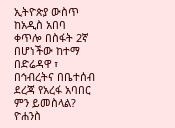ኢትዮጵያ ውስጥ ከአዲስ አበባ ቀጥሎ በስፋት 2ኛ በሆነችው ከተማ በድሬዳዋ ፣ በኅብረትና በቤተሰብ ደረጃ የአረፋ አባበር ምን ይመስላል? ዮሐንስ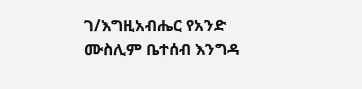ገ/እግዚአብሔር የአንድ ሙስሊም ቤተሰብ እንግዳ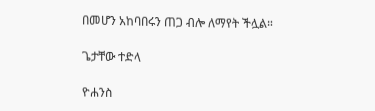በመሆን አከባበሩን ጠጋ ብሎ ለማየት ችሏል።

ጌታቸው ተድላ

ዮሐንስ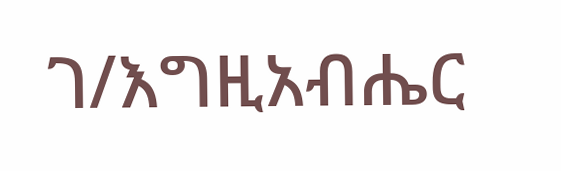ገ/እግዚአብሔር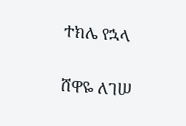ተክሌ የኋላ

ሸዋዬ ለገሠ